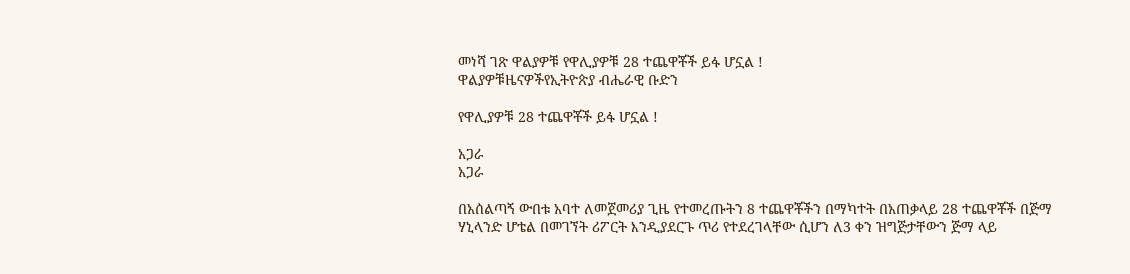መነሻ ገጽ ዋልያዎቹ የዋሊያዎቹ 28 ተጨዋቾች ይፋ ሆኗል !
ዋልያዎቹዜናዎችየኢትዮጵያ ብሔራዊ ቡድን

የዋሊያዎቹ 28 ተጨዋቾች ይፋ ሆኗል !

አጋራ
አጋራ

በአሰልጣኝ ውበቱ አባተ ለመጀመሪያ ጊዜ የተመረጡትን 8 ተጨዋቾችን በማካተት በአጠቃላይ 28 ተጨዋቾች በጅማ ሃኒላንድ ሆቴል በመገኘት ሪፖርት እንዲያደርጉ ጥሪ የተደረገላቸው ሲሆን ለ3 ቀን ዝግጅታቸውን ጅማ ላይ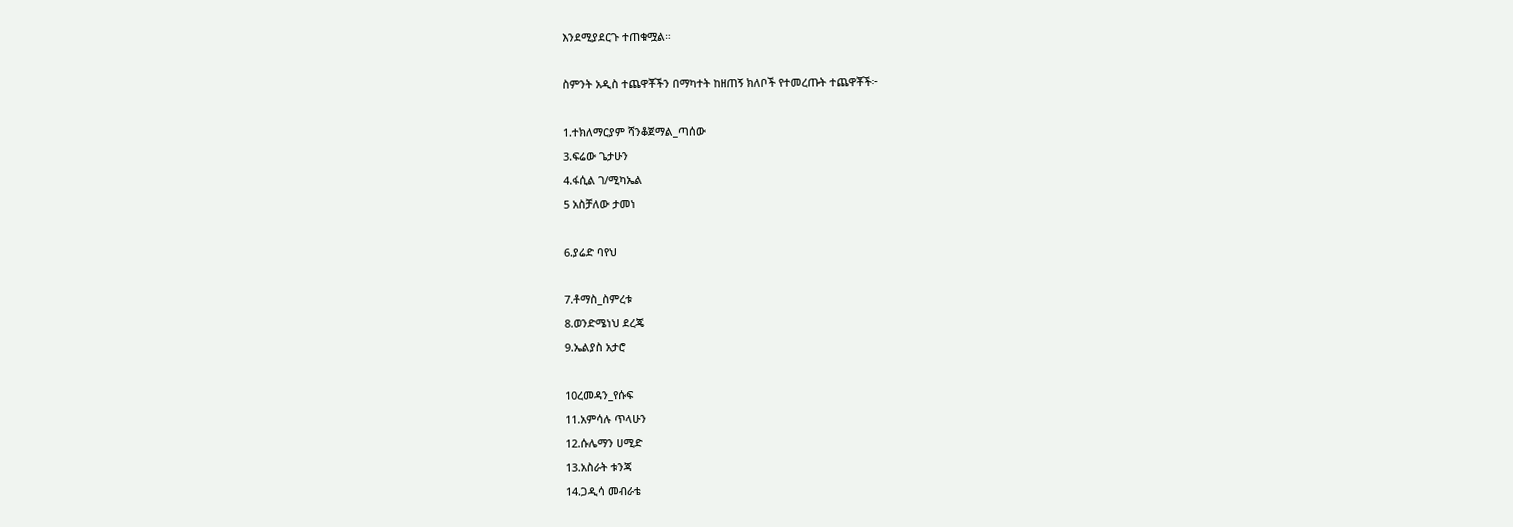እንደሚያደርጉ ተጠቁሟል።

ስምንት አዲስ ተጨዋቾችን በማካተት ከዘጠኝ ክለቦች የተመረጡት ተጨዋቾች፦

1.ተክለማርያም ሻንቆጀማል_ጣሰው
3.ፍሬው ጌታሁን
4.ፋሲል ገ/ሚካኤል
5 አስቻለው ታመነ

6.ያሬድ ባየህ

7.ቶማስ_ስምረቱ
8.ወንድሜነህ ደረጄ
9.ኤልያስ አታሮ

10ረመዳን_የሱፍ
11.አምሳሉ ጥላሁን
12.ሱሌማን ሀሚድ
13.አስራት ቱንጃ
14.ጋዲሳ መብራቴ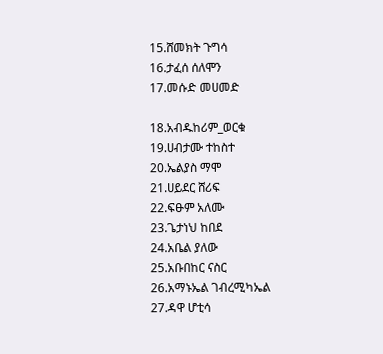15.ሸመክት ጉግሳ
16.ታፈሰ ሰለሞን
17.መሱድ መሀመድ

18.አብዱከሪም_ወርቁ
19.ሀብታሙ ተከስተ
20.ኤልያስ ማሞ
21.ሀይደር ሸሪፍ
22.ፍፁም አለሙ
23.ጌታነህ ከበደ
24.አቤል ያለው
25.አቡበከር ናስር
26.አማኑኤል ገብረሚካኤል
27.ዳዋ ሆቲሳ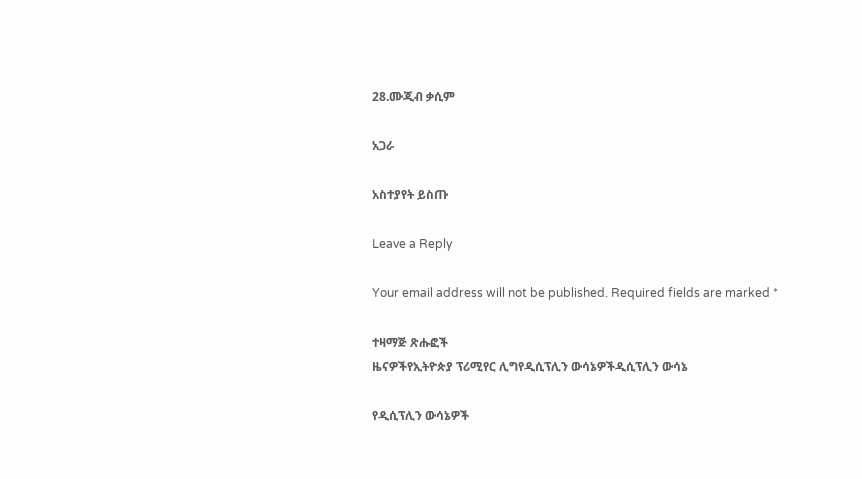28.ሙጂብ ቃሲም

አጋራ

አስተያየት ይስጡ

Leave a Reply

Your email address will not be published. Required fields are marked *

ተዛማጅ ጽሑፎች
ዜናዎችየኢትዮጵያ ፕሪሚየር ሊግየዲሲፕሊን ውሳኔዎችዲሲፕሊን ውሳኔ

የዲሲፕሊን ውሳኔዎች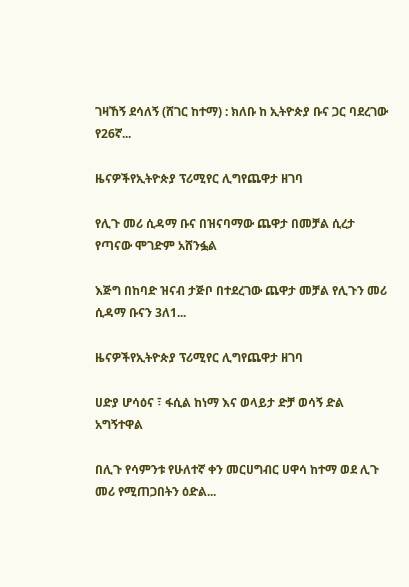ገዛኸኝ ደሳለኝ (ሸገር ከተማ) : ክለቡ ከ ኢትዮጵያ ቡና ጋር ባደረገው የ26ኛ...

ዜናዎችየኢትዮጵያ ፕሪሚየር ሊግየጨዋታ ዘገባ

የሊጉ መሪ ሲዳማ ቡና በዝናባማው ጨዋታ በመቻል ሲረታ የጣናው ሞገድም አሸንፏል

እጅግ በከባድ ዝናብ ታጅቦ በተደረገው ጨዋታ መቻል የሊጉን መሪ ሲዳማ ቡናን 3ለ1...

ዜናዎችየኢትዮጵያ ፕሪሚየር ሊግየጨዋታ ዘገባ

ሀድያ ሆሳዕና ፣ ፋሲል ከነማ እና ወላይታ ድቻ ወሳኝ ድል አግኝተዋል

በሊጉ የሳምንቱ የሁለተኛ ቀን መርሀግብር ሀዋሳ ከተማ ወደ ሊጉ መሪ የሚጠጋበትን ዕድል...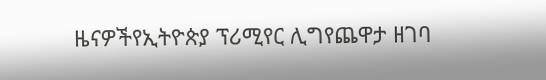ዜናዎችየኢትዮጵያ ፕሪሚየር ሊግየጨዋታ ዘገባ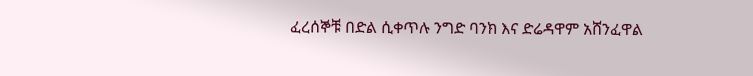ፈረሰኞቹ በድል ሲቀጥሉ ንግድ ባንክ እና ድሬዳዋም አሸንፈዋል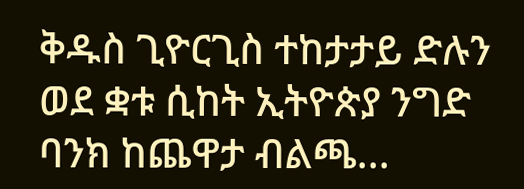ቅዱስ ጊዮርጊስ ተከታታይ ድሉን ወደ ቋቱ ሲከት ኢትዮጵያ ንግድ ባንክ ከጨዋታ ብልጫ...